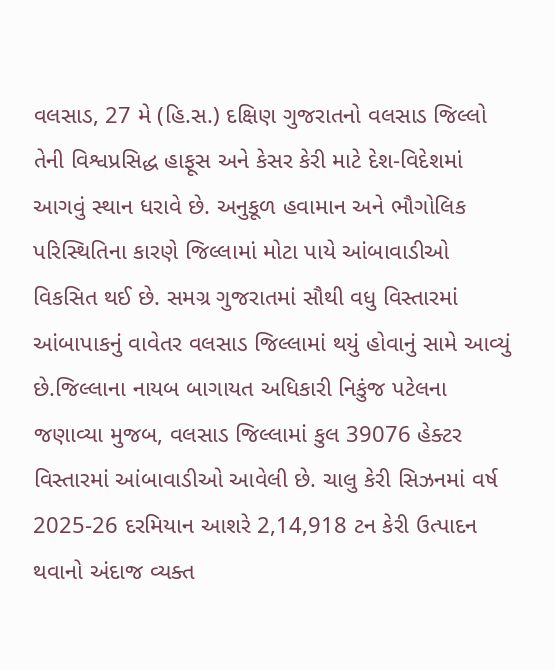વલસાડ, 27 મે (હિ.સ.) દક્ષિણ ગુજરાતનો વલસાડ જિલ્લો તેની વિશ્વપ્રસિદ્ધ હાફૂસ અને કેસર કેરી માટે દેશ-વિદેશમાં આગવું સ્થાન ધરાવે છે. અનુકૂળ હવામાન અને ભૌગોલિક પરિસ્થિતિના કારણે જિલ્લામાં મોટા પાયે આંબાવાડીઓ વિકસિત થઈ છે. સમગ્ર ગુજરાતમાં સૌથી વધુ વિસ્તારમાં આંબાપાકનું વાવેતર વલસાડ જિલ્લામાં થયું હોવાનું સામે આવ્યું છે.જિલ્લાના નાયબ બાગાયત અધિકારી નિકુંજ પટેલના જણાવ્યા મુજબ, વલસાડ જિલ્લામાં કુલ 39076 હેક્ટર વિસ્તારમાં આંબાવાડીઓ આવેલી છે. ચાલુ કેરી સિઝનમાં વર્ષ 2025-26 દરમિયાન આશરે 2,14,918 ટન કેરી ઉત્પાદન થવાનો અંદાજ વ્યક્ત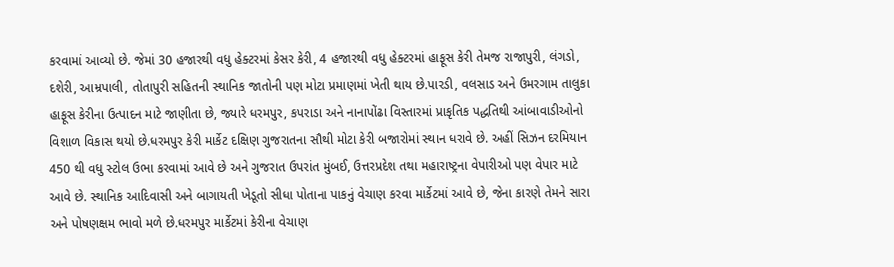કરવામાં આવ્યો છે. જેમાં 30 હજારથી વધુ હેક્ટરમાં કેસર કેરી, 4 હજારથી વધુ હેક્ટરમાં હાફૂસ કેરી તેમજ રાજાપુરી, લંગડો, દશેરી, આમ્રપાલી, તોતાપુરી સહિતની સ્થાનિક જાતોની પણ મોટા પ્રમાણમાં ખેતી થાય છે.પારડી, વલસાડ અને ઉમરગામ તાલુકા હાફૂસ કેરીના ઉત્પાદન માટે જાણીતા છે, જ્યારે ધરમપુર, કપરાડા અને નાનાપોંઢા વિસ્તારમાં પ્રાકૃતિક પદ્ધતિથી આંબાવાડીઓનો વિશાળ વિકાસ થયો છે.ધરમપુર કેરી માર્કેટ દક્ષિણ ગુજરાતના સૌથી મોટા કેરી બજારોમાં સ્થાન ધરાવે છે. અહીં સિઝન દરમિયાન 450 થી વધુ સ્ટોલ ઉભા કરવામાં આવે છે અને ગુજરાત ઉપરાંત મુંબઈ, ઉત્તરપ્રદેશ તથા મહારાષ્ટ્રના વેપારીઓ પણ વેપાર માટે આવે છે. સ્થાનિક આદિવાસી અને બાગાયતી ખેડૂતો સીધા પોતાના પાકનું વેચાણ કરવા માર્કેટમાં આવે છે, જેના કારણે તેમને સારા અને પોષણક્ષમ ભાવો મળે છે.ધરમપુર માર્કેટમાં કેરીના વેચાણ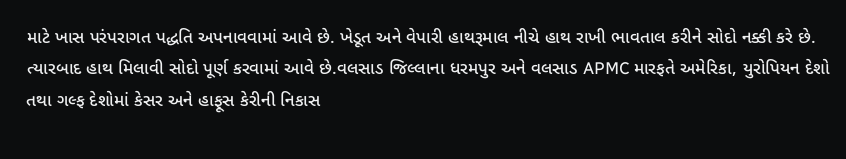માટે ખાસ પરંપરાગત પદ્ધતિ અપનાવવામાં આવે છે. ખેડૂત અને વેપારી હાથરૂમાલ નીચે હાથ રાખી ભાવતાલ કરીને સોદો નક્કી કરે છે. ત્યારબાદ હાથ મિલાવી સોદો પૂર્ણ કરવામાં આવે છે.વલસાડ જિલ્લાના ધરમપુર અને વલસાડ APMC મારફતે અમેરિકા, યુરોપિયન દેશો તથા ગલ્ફ દેશોમાં કેસર અને હાફૂસ કેરીની નિકાસ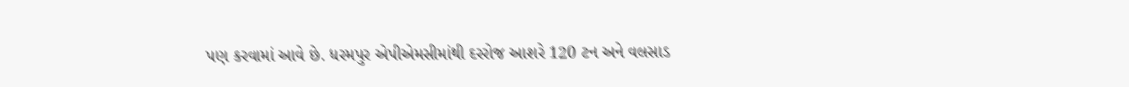પણ કરવામાં આવે છે. ધરમપુર એપીએમસીમાંથી દરરોજ આશરે 120 ટન અને વલસાડ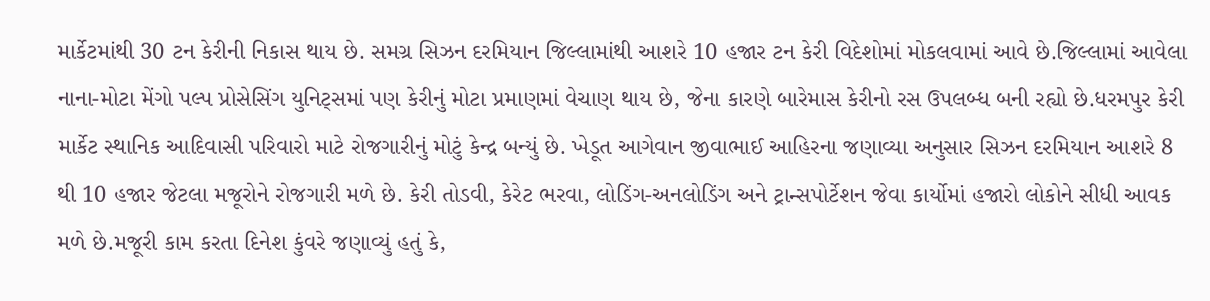માર્કેટમાંથી 30 ટન કેરીની નિકાસ થાય છે. સમગ્ર સિઝન દરમિયાન જિલ્લામાંથી આશરે 10 હજાર ટન કેરી વિદેશોમાં મોકલવામાં આવે છે.જિલ્લામાં આવેલા નાના-મોટા મેંગો પલ્પ પ્રોસેસિંગ યુનિટ્સમાં પણ કેરીનું મોટા પ્રમાણમાં વેચાણ થાય છે, જેના કારણે બારેમાસ કેરીનો રસ ઉપલબ્ધ બની રહ્યો છે.ધરમપુર કેરી માર્કેટ સ્થાનિક આદિવાસી પરિવારો માટે રોજગારીનું મોટું કેન્દ્ર બન્યું છે. ખેડૂત આગેવાન જીવાભાઈ આહિરના જણાવ્યા અનુસાર સિઝન દરમિયાન આશરે 8 થી 10 હજાર જેટલા મજૂરોને રોજગારી મળે છે. કેરી તોડવી, કેરેટ ભરવા, લોડિંગ-અનલોડિંગ અને ટ્રાન્સપોર્ટેશન જેવા કાર્યોમાં હજારો લોકોને સીધી આવક મળે છે.મજૂરી કામ કરતા દિનેશ કુંવરે જણાવ્યું હતું કે,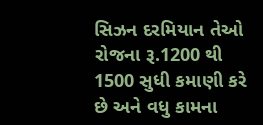સિઝન દરમિયાન તેઓ રોજના રૂ.1200 થી 1500 સુધી કમાણી કરે છે અને વધુ કામના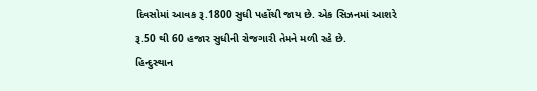દિવસોમાં આવક રૂ.1800 સુધી પહોંચી જાય છે. એક સિઝનમાં આશરે રૂ.50 થી 60 હજાર સુધીની રોજગારી તેમને મળી રહે છે.
હિન્દુસ્થાન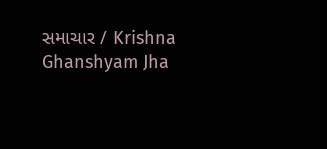સમાચાર / Krishna Ghanshyam Jha